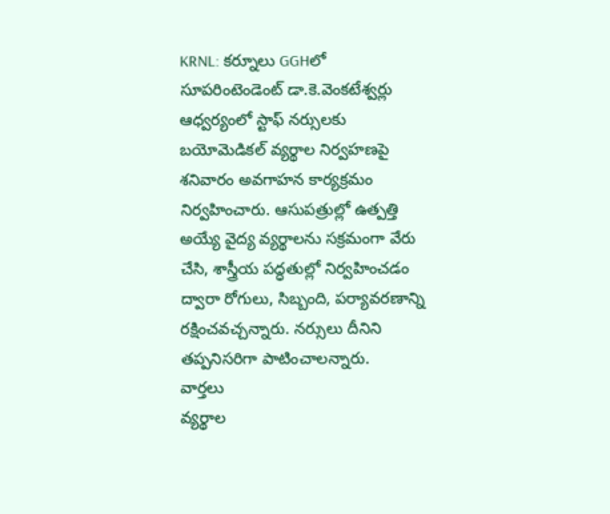KRNL: కర్నూలు GGHలో సూపరింటెండెంట్ డా.కె.వెంకటేశ్వర్లు ఆధ్వర్యంలో స్టాఫ్ నర్సులకు బయోమెడికల్ వ్యర్థాల నిర్వహణపై శనివారం అవగాహన కార్యక్రమం నిర్వహించారు. ఆసుపత్రుల్లో ఉత్పత్తి అయ్యే వైద్య వ్యర్థాలను సక్రమంగా వేరు చేసి, శాస్త్రీయ పద్ధతుల్లో నిర్వహించడం ద్వారా రోగులు, సిబ్బంది, పర్యావరణాన్ని రక్షించవచ్చన్నారు. నర్సులు దీనిని తప్పనిసరిగా పాటించాలన్నారు.
వార్తలు
వ్యర్థాల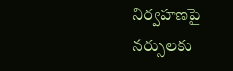నిర్వహణపై నర్సులకు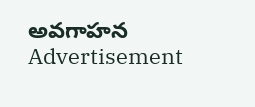అవగాహన
Advertisement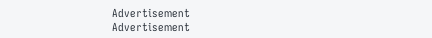Advertisement
Advertisement